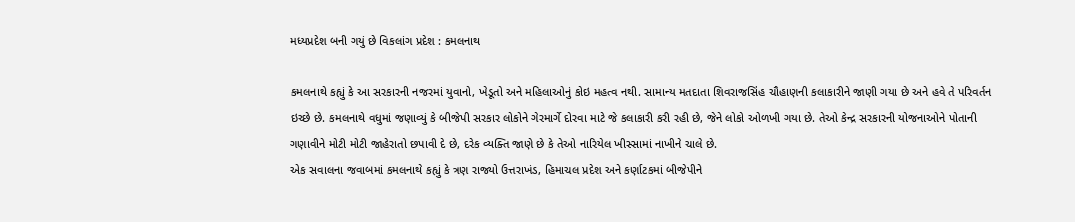મધ્યપ્રદેશ બની ગયું છે વિકલાંગ પ્રદેશ : કમલનાથ

કમલનાથે કહ્યું કે આ સરકારની નજરમાં યુવાનો, ખેડૂતો અને મહિલાઓનું કોઇ મહત્વ નથી. સામાન્ય મતદાતા શિવરાજસિંહ ચૌહાણની કલાકારીને જાણી ગયા છે અને હવે તે પરિવર્તન ઇચ્છે છે. કમલનાથે વધુમાં જણાવ્યું કે બીજેપી સરકાર લોકોને ગેરમાર્ગે દોરવા માટે જે કલાકારી કરી રહી છે, જેને લોકો ઓળખી ગયા છે. તેઓ કેન્દ્ર સરકારની યોજનાઓને પોતાની ગણાવીને મોટી મોટી જાહેરાતો છપાવી દે છે, દરેક વ્યક્તિ જાણે છે કે તેઓ નારિયેલ ખીસ્સામાં નાખીને ચાલે છે.
એક સવાલના જવાબમાં કમલનાથે કહ્યું કે ત્રણ રાજ્યો ઉત્તરાખંડ, હિમાચલ પ્રદેશ અને કર્ણાટકમાં બીજેપીને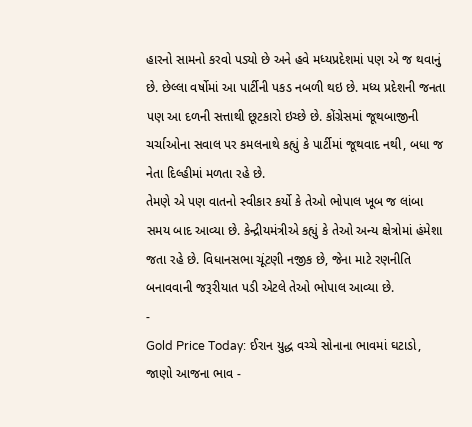હારનો સામનો કરવો પડ્યો છે અને હવે મધ્યપ્રદેશમાં પણ એ જ થવાનું છે. છેલ્લા વર્ષોમાં આ પાર્ટીની પકડ નબળી થઇ છે. મધ્ય પ્રદેશની જનતા પણ આ દળની સત્તાથી છૂટકારો ઇચ્છે છે. કોંગ્રેસમાં જૂથબાજીની ચર્ચાઓના સવાલ પર કમલનાથે કહ્યું કે પાર્ટીમાં જૂથવાદ નથી, બધા જ નેતા દિલ્હીમાં મળતા રહે છે.
તેમણે એ પણ વાતનો સ્વીકાર કર્યો કે તેઓ ભોપાલ ખૂબ જ લાંબા સમય બાદ આવ્યા છે. કેન્દ્રીયમંત્રીએ કહ્યું કે તેઓ અન્ય ક્ષેત્રોમાં હંમેશા જતા રહે છે. વિધાનસભા ચૂંટણી નજીક છે, જેના માટે રણનીતિ બનાવવાની જરૂરીયાત પડી એટલે તેઓ ભોપાલ આવ્યા છે.
-
Gold Price Today: ઈરાન યુદ્ધ વચ્ચે સોનાના ભાવમાં ઘટાડો, જાણો આજના ભાવ -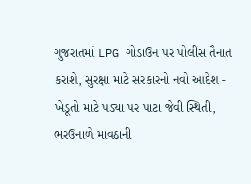ગુજરાતમાં LPG ગોડાઉન પર પોલીસ તૈનાત કરાશે, સુરક્ષા માટે સરકારનો નવો આદેશ -
ખેડૂતો માટે પડ્યા પર પાટા જેવી સ્થિતી, ભરઉનાળે માવઠાની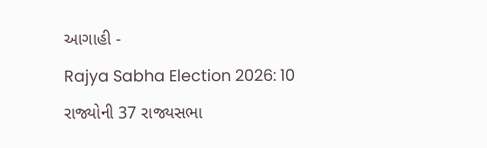આગાહી -
Rajya Sabha Election 2026: 10 રાજ્યોની 37 રાજ્યસભા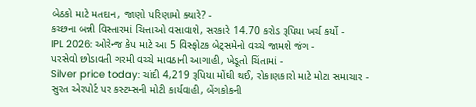બેઠકો માટે મતદાન, જાણો પરિણામો ક્યારે? -
કચ્છના બન્ની વિસ્તારમાં ચિત્તાઓ વસાવાશે, સરકારે 14.70 કરોડ રૂપિયા ખર્ચ કર્યો -
IPL 2026: ઓરેન્જ કેપ માટે આ 5 વિસ્ફોટક બેટ્સમેનો વચ્ચે જામશે જંગ -
પરસેવો છોડાવતી ગરમી વચ્ચે માવઠાની આગાહી, ખેડૂતો ચિંતામાં -
Silver price today: ચાંદી 4,219 રૂપિયા મોંઘી થઈ, રોકાણકારો માટે મોટા સમાચાર -
સુરત એરપોર્ટ પર કસ્ટમ્સની મોટી કાર્યવાહી, બેંગકોકની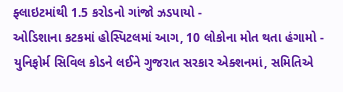ફ્લાઇટમાંથી 1.5 કરોડનો ગાંજો ઝડપાયો -
ઓડિશાના કટકમાં હોસ્પિટલમાં આગ, 10 લોકોના મોત થતા હંગામો -
યુનિફોર્મ સિવિલ કોડને લઈને ગુજરાત સરકાર એક્શનમાં, સમિતિએ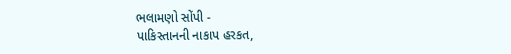ભલામણો સોંપી -
પાકિસ્તાનની નાકાપ હરકત,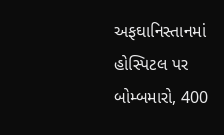અફઘાનિસ્તાનમાં હોસ્પિટલ પર બોમ્બમારો, 400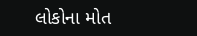લોકોના મોત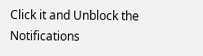Click it and Unblock the Notifications